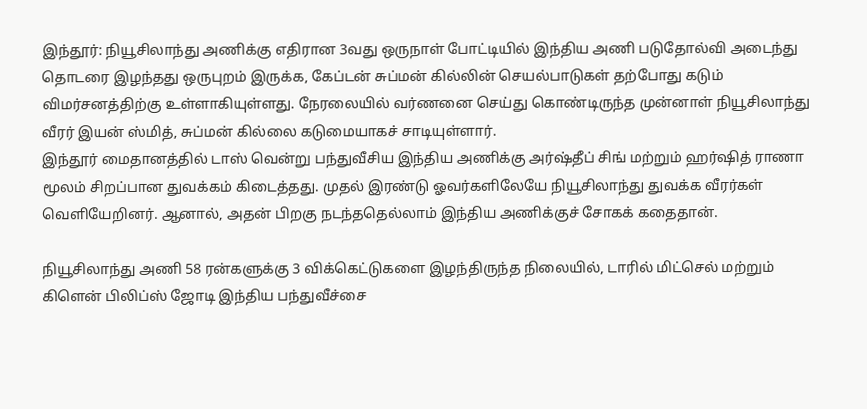இந்தூர்: நியூசிலாந்து அணிக்கு எதிரான 3வது ஒருநாள் போட்டியில் இந்திய அணி படுதோல்வி அடைந்து தொடரை இழந்தது ஒருபுறம் இருக்க, கேப்டன் சுப்மன் கில்லின் செயல்பாடுகள் தற்போது கடும் விமர்சனத்திற்கு உள்ளாகியுள்ளது. நேரலையில் வர்ணனை செய்து கொண்டிருந்த முன்னாள் நியூசிலாந்து வீரர் இயன் ஸ்மித், சுப்மன் கில்லை கடுமையாகச் சாடியுள்ளார்.
இந்தூர் மைதானத்தில் டாஸ் வென்று பந்துவீசிய இந்திய அணிக்கு அர்ஷ்தீப் சிங் மற்றும் ஹர்ஷித் ராணா மூலம் சிறப்பான துவக்கம் கிடைத்தது. முதல் இரண்டு ஓவர்களிலேயே நியூசிலாந்து துவக்க வீரர்கள் வெளியேறினர். ஆனால், அதன் பிறகு நடந்ததெல்லாம் இந்திய அணிக்குச் சோகக் கதைதான்.

நியூசிலாந்து அணி 58 ரன்களுக்கு 3 விக்கெட்டுகளை இழந்திருந்த நிலையில், டாரில் மிட்செல் மற்றும் கிளென் பிலிப்ஸ் ஜோடி இந்திய பந்துவீச்சை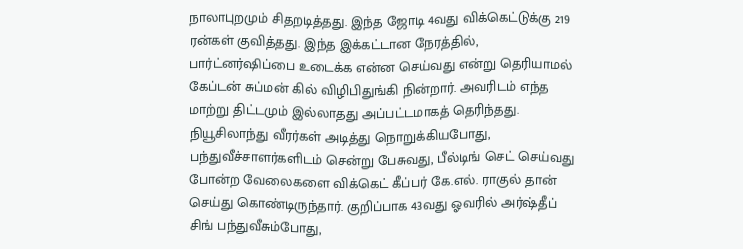நாலாபுறமும் சிதறடித்தது. இந்த ஜோடி 4வது விக்கெட்டுக்கு 219 ரன்கள் குவித்தது. இந்த இக்கட்டான நேரத்தில், பார்ட்னர்ஷிப்பை உடைக்க என்ன செய்வது என்று தெரியாமல் கேப்டன் சுப்மன் கில் விழிபிதுங்கி நின்றார். அவரிடம் எந்த மாற்று திட்டமும் இல்லாதது அப்பட்டமாகத் தெரிந்தது.
நியூசிலாந்து வீரர்கள் அடித்து நொறுக்கியபோது, பந்துவீச்சாளர்களிடம் சென்று பேசுவது, பீல்டிங் செட் செய்வது போன்ற வேலைகளை விக்கெட் கீப்பர் கே.எல். ராகுல் தான் செய்து கொண்டிருந்தார். குறிப்பாக 43வது ஓவரில் அர்ஷ்தீப் சிங் பந்துவீசும்போது,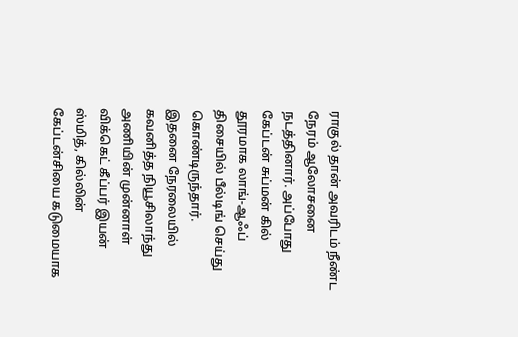ராகுல் தான் அவரிடம் நீண்ட நேரம் ஆலோசனை நடத்தினார். அப்போது கேப்டன் சுப்மன் கில் தூரமாக லாங்-ஆஃப் திசையில் பீல்டிங் செய்து கொண்டிருந்தார்.
இதனை நேரலையில் கவனித்த நியூசிலாந்து அணியின் முன்னாள் விக்கெட் கீப்பர் இயன் ஸ்மித், கில்லின் கேப்டன்சியை கடுமையாக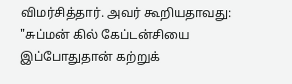விமர்சித்தார். அவர் கூறியதாவது: "சுப்மன் கில் கேப்டன்சியை இப்போதுதான் கற்றுக்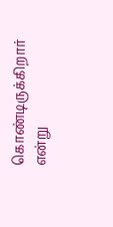கொண்டிருக்கிறார் என்று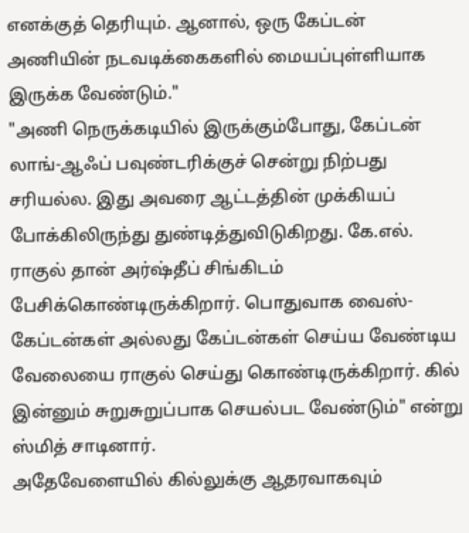எனக்குத் தெரியும். ஆனால், ஒரு கேப்டன் அணியின் நடவடிக்கைகளில் மையப்புள்ளியாக இருக்க வேண்டும்."
"அணி நெருக்கடியில் இருக்கும்போது, கேப்டன் லாங்-ஆஃப் பவுண்டரிக்குச் சென்று நிற்பது சரியல்ல. இது அவரை ஆட்டத்தின் முக்கியப் போக்கிலிருந்து துண்டித்துவிடுகிறது. கே.எல். ராகுல் தான் அர்ஷ்தீப் சிங்கிடம் பேசிக்கொண்டிருக்கிறார். பொதுவாக வைஸ்-கேப்டன்கள் அல்லது கேப்டன்கள் செய்ய வேண்டிய வேலையை ராகுல் செய்து கொண்டிருக்கிறார். கில் இன்னும் சுறுசுறுப்பாக செயல்பட வேண்டும்" என்று ஸ்மித் சாடினார்.
அதேவேளையில் கில்லுக்கு ஆதரவாகவும்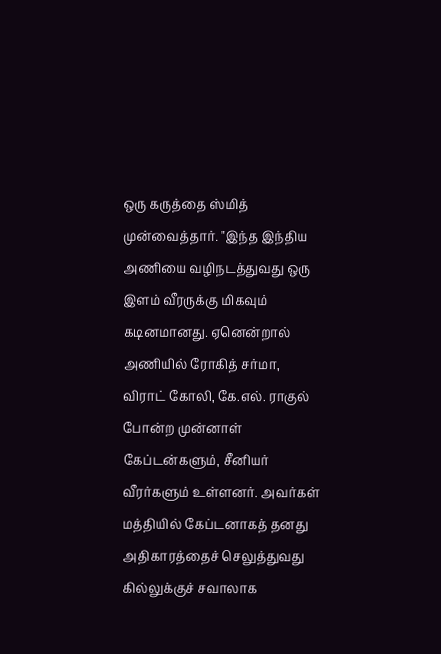ஒரு கருத்தை ஸ்மித் முன்வைத்தார். "இந்த இந்திய அணியை வழிநடத்துவது ஒரு இளம் வீரருக்கு மிகவும் கடினமானது. ஏனென்றால் அணியில் ரோகித் சர்மா, விராட் கோலி, கே.எல். ராகுல் போன்ற முன்னாள் கேப்டன்களும், சீனியர் வீரர்களும் உள்ளனர். அவர்கள் மத்தியில் கேப்டனாகத் தனது அதிகாரத்தைச் செலுத்துவது கில்லுக்குச் சவாலாக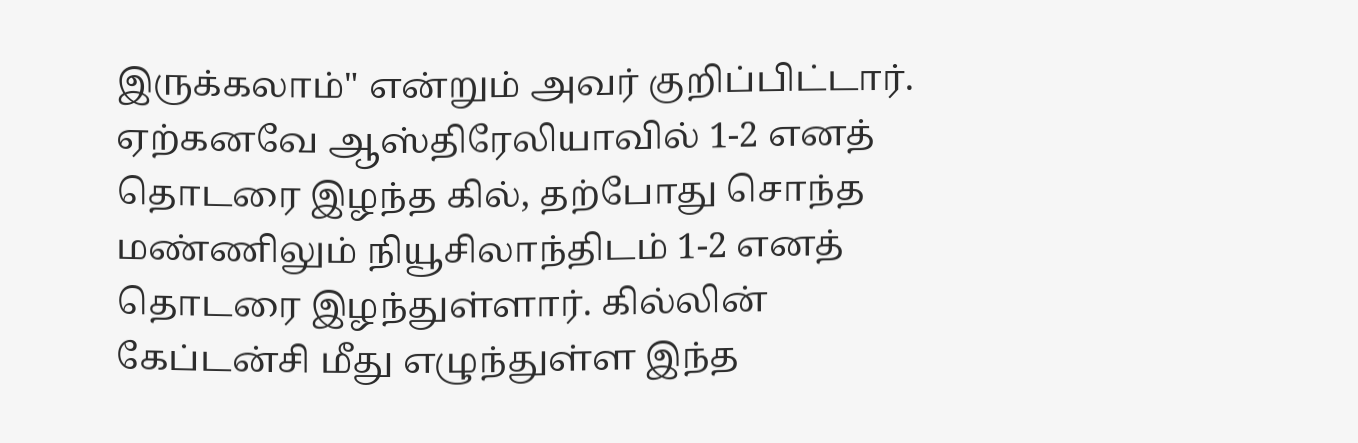இருக்கலாம்" என்றும் அவர் குறிப்பிட்டார்.
ஏற்கனவே ஆஸ்திரேலியாவில் 1-2 எனத் தொடரை இழந்த கில், தற்போது சொந்த மண்ணிலும் நியூசிலாந்திடம் 1-2 எனத் தொடரை இழந்துள்ளார். கில்லின் கேப்டன்சி மீது எழுந்துள்ள இந்த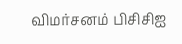விமர்சனம் பிசிசிஐ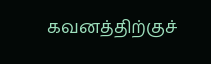கவனத்திற்குச்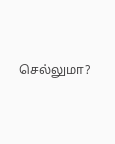செல்லுமா?